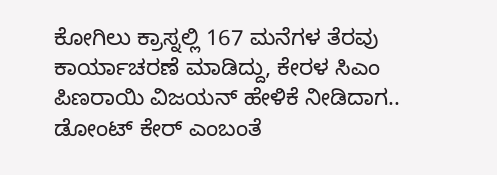ಕೋಗಿಲು ಕ್ರಾಸ್ನಲ್ಲಿ 167 ಮನೆಗಳ ತೆರವು ಕಾರ್ಯಾಚರಣೆ ಮಾಡಿದ್ದು, ಕೇರಳ ಸಿಎಂ ಪಿಣರಾಯಿ ವಿಜಯನ್ ಹೇಳಿಕೆ ನೀಡಿದಾಗ.. ಡೋಂಟ್ ಕೇರ್ ಎಂಬಂತೆ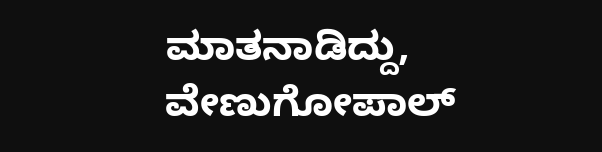ಮಾತನಾಡಿದ್ದು, ವೇಣುಗೋಪಾಲ್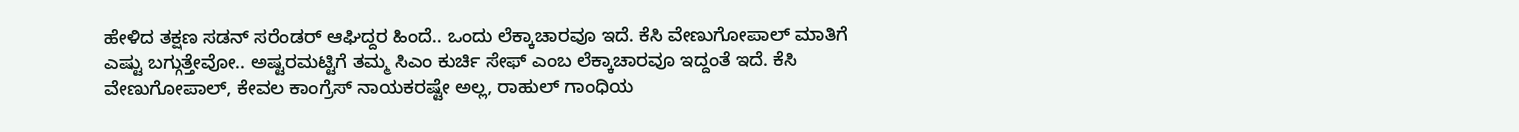ಹೇಳಿದ ತಕ್ಷಣ ಸಡನ್ ಸರೆಂಡರ್ ಆಘಿದ್ದರ ಹಿಂದೆ.. ಒಂದು ಲೆಕ್ಕಾಚಾರವೂ ಇದೆ. ಕೆಸಿ ವೇಣುಗೋಪಾಲ್ ಮಾತಿಗೆ ಎಷ್ಟು ಬಗ್ಗುತ್ತೇವೋ.. ಅಷ್ಟರಮಟ್ಟಿಗೆ ತಮ್ಮ ಸಿಎಂ ಕುರ್ಚಿ ಸೇಫ್ ಎಂಬ ಲೆಕ್ಕಾಚಾರವೂ ಇದ್ದಂತೆ ಇದೆ. ಕೆಸಿ ವೇಣುಗೋಪಾಲ್, ಕೇವಲ ಕಾಂಗ್ರೆಸ್ ನಾಯಕರಷ್ಟೇ ಅಲ್ಲ, ರಾಹುಲ್ ಗಾಂಧಿಯ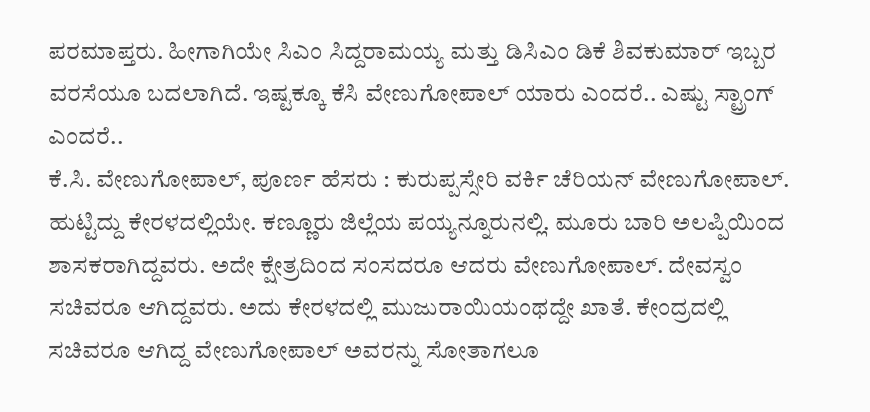ಪರಮಾಪ್ತರು. ಹೀಗಾಗಿಯೇ ಸಿಎಂ ಸಿದ್ದರಾಮಯ್ಯ ಮತ್ತು ಡಿಸಿಎಂ ಡಿಕೆ ಶಿವಕುಮಾರ್ ಇಬ್ಬರ ವರಸೆಯೂ ಬದಲಾಗಿದೆ. ಇಷ್ಟಕ್ಕೂ ಕೆಸಿ ವೇಣುಗೋಪಾಲ್ ಯಾರು ಎಂದರೆ.. ಎಷ್ಟು ಸ್ಟ್ರಾಂಗ್ ಎಂದರೆ..
ಕೆ.ಸಿ. ವೇಣುಗೋಪಾಲ್, ಪೂರ್ಣ ಹೆಸರು : ಕುರುಪ್ಪಸ್ಸೇರಿ ವರ್ಕಿ ಚೆರಿಯನ್ ವೇಣುಗೋಪಾಲ್. ಹುಟ್ಟಿದ್ದು ಕೇರಳದಲ್ಲಿಯೇ. ಕಣ್ಣೂರು ಜಿಲ್ಲೆಯ ಪಯ್ಯನ್ನೂರುನಲ್ಲಿ. ಮೂರು ಬಾರಿ ಅಲಪ್ಪಿಯಿಂದ ಶಾಸಕರಾಗಿದ್ದವರು. ಅದೇ ಕ್ಷೇತ್ರದಿಂದ ಸಂಸದರೂ ಆದರು ವೇಣುಗೋಪಾಲ್. ದೇವಸ್ವಂ ಸಚಿವರೂ ಆಗಿದ್ದವರು. ಅದು ಕೇರಳದಲ್ಲಿ ಮುಜುರಾಯಿಯಂಥದ್ದೇ ಖಾತೆ. ಕೇಂದ್ರದಲ್ಲಿ ಸಚಿವರೂ ಆಗಿದ್ದ ವೇಣುಗೋಪಾಲ್ ಅವರನ್ನು ಸೋತಾಗಲೂ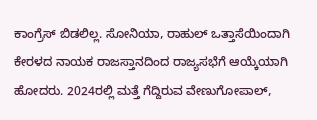ಕಾಂಗ್ರೆಸ್ ಬಿಡಲಿಲ್ಲ. ಸೋನಿಯಾ, ರಾಹುಲ್ ಒತ್ತಾಸೆಯಿಂದಾಗಿ ಕೇರಳದ ನಾಯಕ ರಾಜಸ್ತಾನದಿಂದ ರಾಜ್ಯಸಭೆಗೆ ಆಯ್ಕೆಯಾಗಿ ಹೋದರು. 2024ರಲ್ಲಿ ಮತ್ತೆ ಗೆದ್ದಿರುವ ವೇಣುಗೋಪಾಲ್,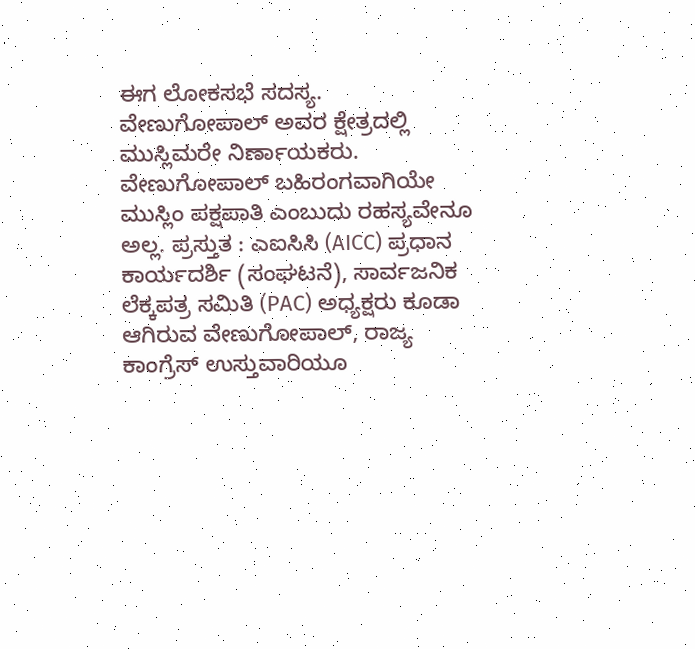ಈಗ ಲೋಕಸಭೆ ಸದಸ್ಯ.
ವೇಣುಗೋಪಾಲ್ ಅವರ ಕ್ಷೇತ್ರದಲ್ಲಿ ಮುಸ್ಲಿಮರೇ ನಿರ್ಣಾಯಕರು. ವೇಣುಗೋಪಾಲ್ ಬಹಿರಂಗವಾಗಿಯೇ ಮುಸ್ಲಿಂ ಪಕ್ಷಪಾತಿ ಎಂಬುದು ರಹಸ್ಯವೇನೂ ಅಲ್ಲ. ಪ್ರಸ್ತುತ : ಎಐಸಿಸಿ (AICC) ಪ್ರಧಾನ ಕಾರ್ಯದರ್ಶಿ (ಸಂಘಟನೆ), ಸಾರ್ವಜನಿಕ ಲೆಕ್ಕಪತ್ರ ಸಮಿತಿ (PAC) ಅಧ್ಯಕ್ಷರು ಕೂಡಾ ಆಗಿರುವ ವೇಣುಗೋಪಾಲ್, ರಾಜ್ಯ ಕಾಂಗ್ರೆಸ್ ಉಸ್ತುವಾರಿಯೂ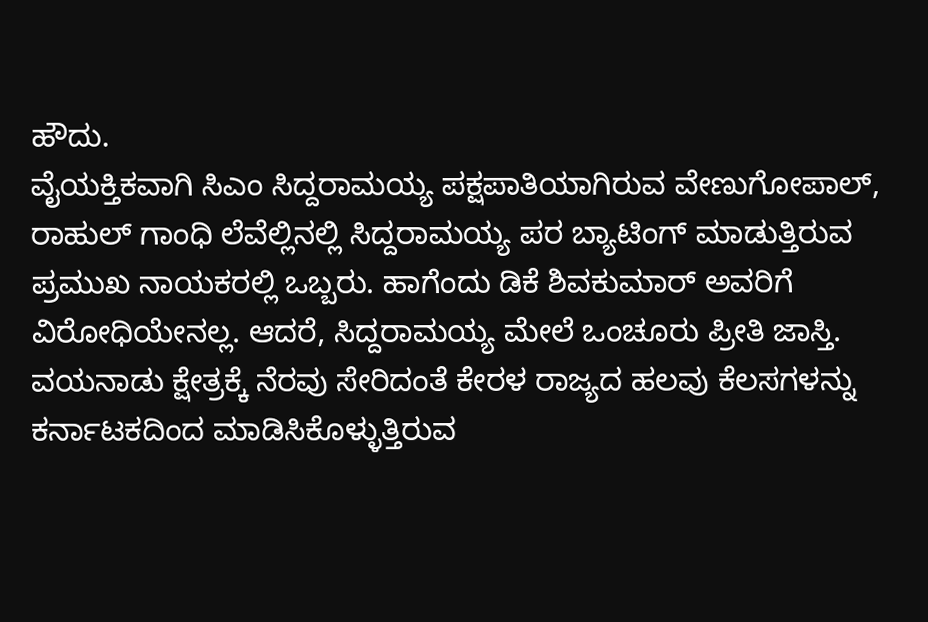ಹೌದು.
ವೈಯಕ್ತಿಕವಾಗಿ ಸಿಎಂ ಸಿದ್ದರಾಮಯ್ಯ ಪಕ್ಷಪಾತಿಯಾಗಿರುವ ವೇಣುಗೋಪಾಲ್, ರಾಹುಲ್ ಗಾಂಧಿ ಲೆವೆಲ್ಲಿನಲ್ಲಿ ಸಿದ್ದರಾಮಯ್ಯ ಪರ ಬ್ಯಾಟಿಂಗ್ ಮಾಡುತ್ತಿರುವ ಪ್ರಮುಖ ನಾಯಕರಲ್ಲಿ ಒಬ್ಬರು. ಹಾಗೆಂದು ಡಿಕೆ ಶಿವಕುಮಾರ್ ಅವರಿಗೆ ವಿರೋಧಿಯೇನಲ್ಲ. ಆದರೆ, ಸಿದ್ದರಾಮಯ್ಯ ಮೇಲೆ ಒಂಚೂರು ಪ್ರೀತಿ ಜಾಸ್ತಿ. ವಯನಾಡು ಕ್ಷೇತ್ರಕ್ಕೆ ನೆರವು ಸೇರಿದಂತೆ ಕೇರಳ ರಾಜ್ಯದ ಹಲವು ಕೆಲಸಗಳನ್ನು ಕರ್ನಾಟಕದಿಂದ ಮಾಡಿಸಿಕೊಳ್ಳುತ್ತಿರುವ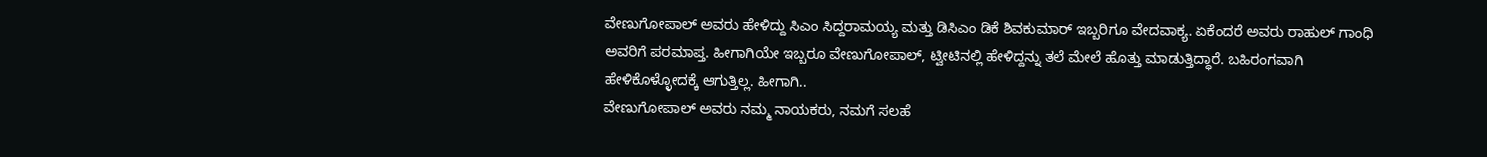ವೇಣುಗೋಪಾಲ್ ಅವರು ಹೇಳಿದ್ದು ಸಿಎಂ ಸಿದ್ದರಾಮಯ್ಯ ಮತ್ತು ಡಿಸಿಎಂ ಡಿಕೆ ಶಿವಕುಮಾರ್ ಇಬ್ಬರಿಗೂ ವೇದವಾಕ್ಯ. ಏಕೆಂದರೆ ಅವರು ರಾಹುಲ್ ಗಾಂಧಿ ಅವರಿಗೆ ಪರಮಾಪ್ತ. ಹೀಗಾಗಿಯೇ ಇಬ್ಬರೂ ವೇಣುಗೋಪಾಲ್, ಟ್ವೀಟಿನಲ್ಲಿ ಹೇಳಿದ್ದನ್ನು ತಲೆ ಮೇಲೆ ಹೊತ್ತು ಮಾಡುತ್ತಿದ್ಧಾರೆ. ಬಹಿರಂಗವಾಗಿ ಹೇಳಿಕೊಳ್ಳೋದಕ್ಕೆ ಆಗುತ್ತಿಲ್ಲ. ಹೀಗಾಗಿ..
ವೇಣುಗೋಪಾಲ್ ಅವರು ನಮ್ಮ ನಾಯಕರು, ನಮಗೆ ಸಲಹೆ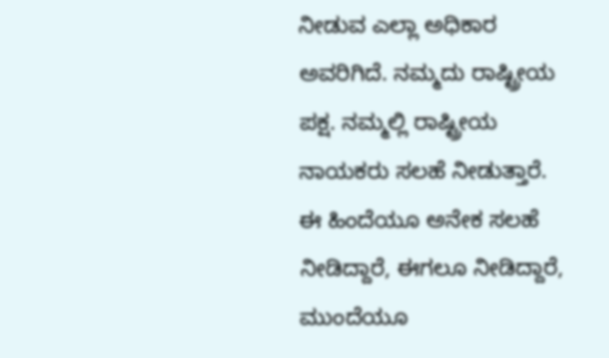ನೀಡುವ ಎಲ್ಲಾ ಅಧಿಕಾರ ಅವರಿಗಿದೆ. ನಮ್ಮದು ರಾಷ್ಟ್ರೀಯ ಪಕ್ಷ. ನಮ್ಮಲ್ಲಿ ರಾಷ್ಟ್ರೀಯ ನಾಯಕರು ಸಲಹೆ ನೀಡುತ್ತಾರೆ. ಈ ಹಿಂದೆಯೂ ಅನೇಕ ಸಲಹೆ ನೀಡಿದ್ದಾರೆ, ಈಗಲೂ ನೀಡಿದ್ದಾರೆ, ಮುಂದೆಯೂ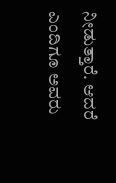ನೀಡುತ್ತಾರೆ. ಆದರೆ ಎಂದಿಗೂ ಅವರು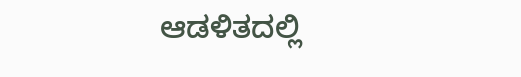ಆಡಳಿತದಲ್ಲಿ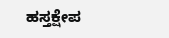ಹಸ್ತಕ್ಷೇಪ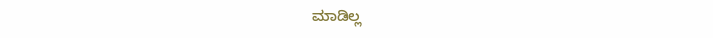ಮಾಡಿಲ್ಲ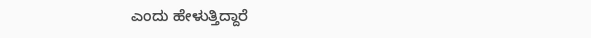ಎಂದು ಹೇಳುತ್ತಿದ್ದಾರೆ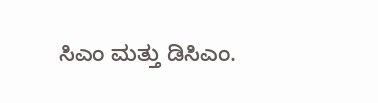ಸಿಎಂ ಮತ್ತು ಡಿಸಿಎಂ.